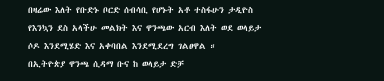በዛሬው እለት የቡድኑ ቦርድ ሰብሳቢ የሆኑት አቶ ተስፋሁን ታዲዮስ የእንኳን ደስ አላችሁ መልክት እና ዋንጫው አርብ እለት ወደ ወላይታ ሶዶ እንደሚሄድ እና አቀባበል እንደሚደረግ ገልፀዋል ።
በኢትዮጵያ ዋንጫ ሲዳማ ቡና ከ ወላይታ ድቻ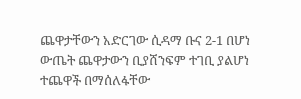ጨዋታቸውን አድርገው ሲዳማ ቡና 2-1 በሆነ ውጤት ጨዋታውን ቢያሸንፍም ተገቢ ያልሆነ ተጨዋች በማሰለፋቸው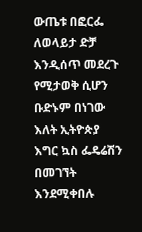ውጤቱ በፎርፌ ለወላይታ ድቻ እንዲሰጥ መደረጉ የሚታወቅ ሲሆን ቡድኑም በነገው እለት ኢትዮጵያ እግር ኳስ ፌዴሬሽን በመገኘት እንደሚቀበሉ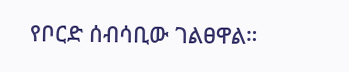የቦርድ ሰብሳቢው ገልፀዋል።